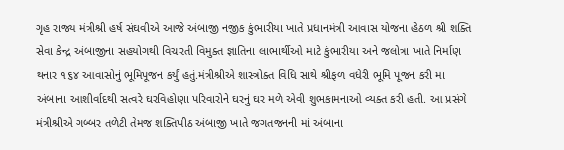ગૃહ રાજ્ય મંત્રીશ્રી હર્ષ સંઘવીએ આજે અંબાજી નજીક કુંભારીયા ખાતે પ્રધાનમંત્રી આવાસ યોજના હેઠળ શ્રી શક્તિ સેવા કેન્દ્ર અંબાજીના સહયોગથી વિચરતી વિમુક્ત જ્ઞાતિના લાભાર્થીઓ માટે કુંભારીયા અને જલોત્રા ખાતે નિર્માણ થનાર ૧૬૪ આવાસોનું ભૂમિપૂજન કર્યું હતું.મંત્રીશ્રીએ શાસ્ત્રોક્ત વિધિ સાથે શ્રીફળ વધેરી ભૂમિ પૂજન કરી મા અંબાના આશીર્વાદથી સત્વરે ઘરવિહોણા પરિવારોને ઘરનું ઘર મળે એવી શુભકામનાઓ વ્યક્ત કરી હતી. આ પ્રસંગે મંત્રીશ્રીએ ગબ્બર તળેટી તેમજ શક્તિપીઠ અંબાજી ખાતે જગતજનની માં અંબાના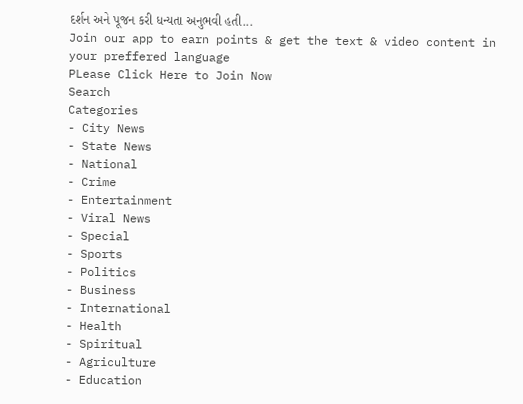દર્શન અને પૂજન કરી ધન્યતા અનુભવી હતી...
Join our app to earn points & get the text & video content in your preffered language
PLease Click Here to Join Now
Search
Categories
- City News
- State News
- National
- Crime
- Entertainment
- Viral News
- Special
- Sports
- Politics
- Business
- International
- Health
- Spiritual
- Agriculture
- Education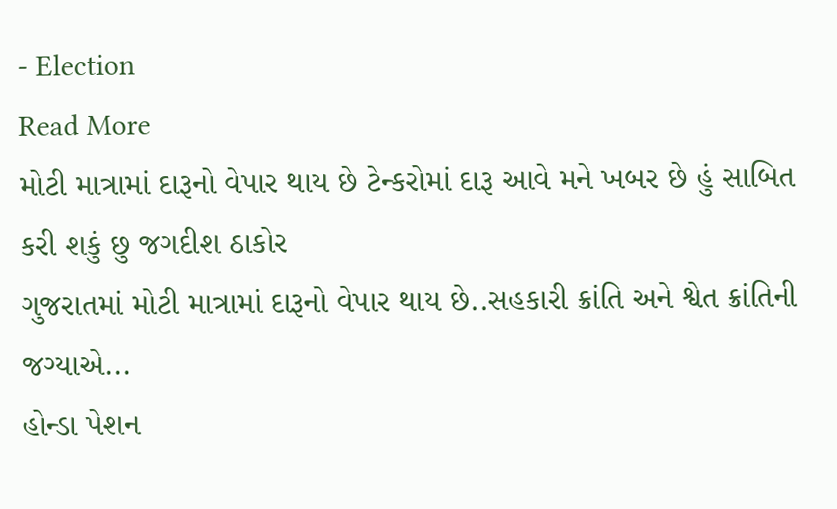- Election
Read More
મોટી માત્રામાં દારૂનો વેપાર થાય છે ટેન્કરોમાં દારૂ આવે મને ખબર છે હું સાબિત કરી શકું છુ જગદીશ ઠાકોર
ગુજરાતમાં મોટી માત્રામાં દારૂનો વેપાર થાય છે..સહકારી ક્રાંતિ અને શ્વેત ક્રાંતિની જગ્યાએ...
હોન્ડા પેશન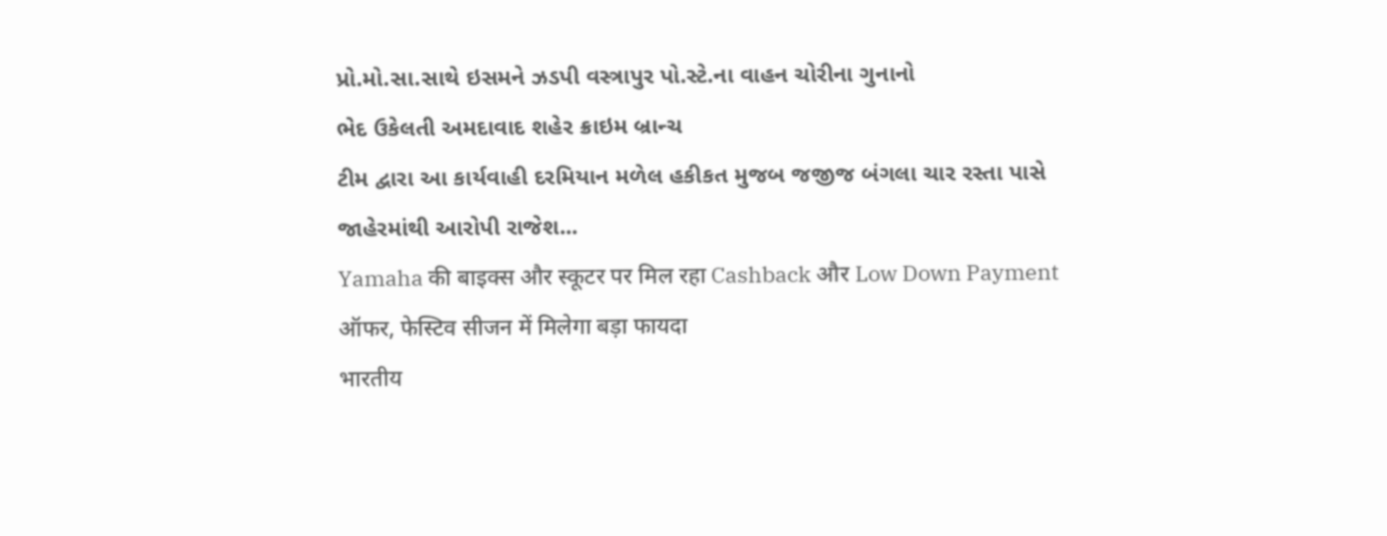પ્રો.મો.સા.સાથે ઇસમને ઝડપી વસ્ત્રાપુર પો.સ્ટે.ના વાહન ચોરીના ગુનાનો
ભેદ ઉકેલતી અમદાવાદ શહેર ક્રાઇમ બ્રાન્ચ
ટીમ દ્વારા આ કાર્યવાહી દરમિયાન મળેલ હકીકત મુજબ જજીજ બંગલા ચાર રસ્તા પાસે
જાહેરમાંથી આરોપી રાજેશ...
Yamaha की बाइक्स और स्कूटर पर मिल रहा Cashback और Low Down Payment ऑफर, फेस्टिव सीजन में मिलेगा बड़ा फायदा
भारतीय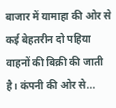बाजार में यामाहा की ओर से कई बेहतरीन दो पहिया वाहनों की बिक्री की जाती है। कंपनी की ओर से...